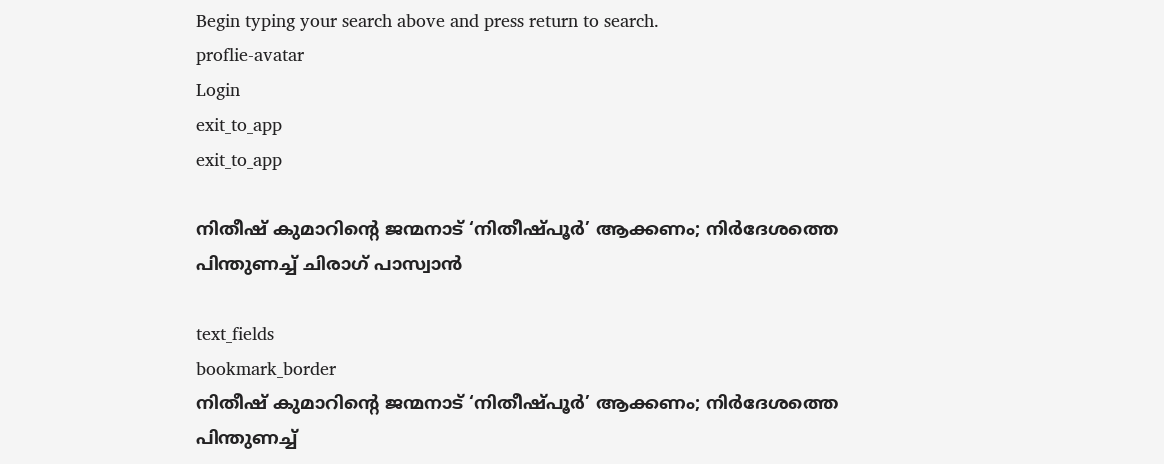Begin typing your search above and press return to search.
proflie-avatar
Login
exit_to_app
exit_to_app

നിതീഷ് കുമാറിന്റെ ജന്മനാട് ‘നിതീഷ്‌പൂർ’ ആക്കണം; നിർദേശത്തെ പിന്തുണച്ച് ചിരാഗ് പാസ്വാൻ

text_fields
bookmark_border
നിതീഷ് കുമാറിന്റെ ജന്മനാട് ‘നിതീഷ്‌പൂർ’ ആക്കണം; നിർദേശത്തെ പിന്തുണച്ച്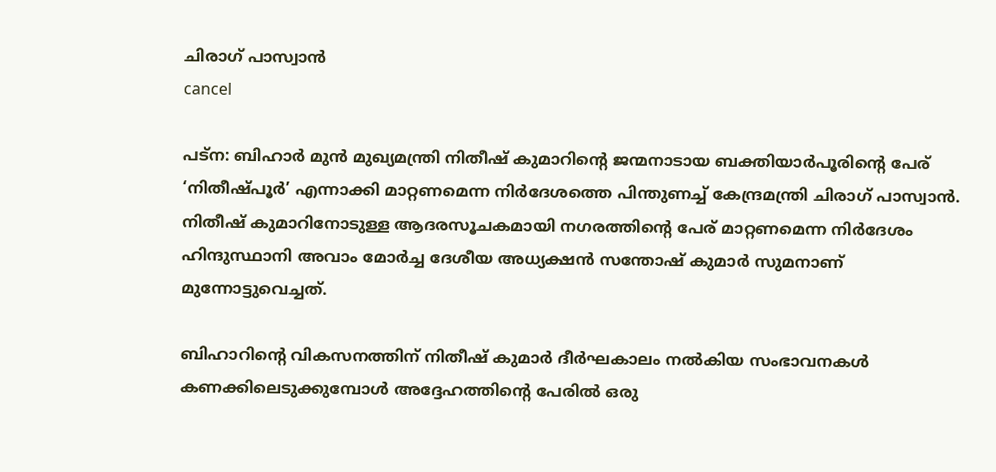ചിരാഗ് പാസ്വാൻ
cancel

പട്ന: ബിഹാർ മുൻ മുഖ്യമന്ത്രി നിതീഷ് കുമാറിന്റെ ജന്മനാടായ ബക്തിയാർപൂരിന്റെ പേര് ‘നിതീഷ്‌പൂർ’ എന്നാക്കി മാറ്റണമെന്ന നിർദേശത്തെ പിന്തുണച്ച് കേന്ദ്രമന്ത്രി ചിരാഗ് പാസ്വാൻ. നിതീഷ് കുമാറിനോടുള്ള ആദരസൂചകമായി നഗരത്തിന്റെ പേര് മാറ്റണമെന്ന നിർദേശം ഹിന്ദുസ്ഥാനി അവാം മോർച്ച ദേശീയ അധ്യക്ഷൻ സന്തോഷ് കുമാർ സുമനാണ് മുന്നോട്ടുവെച്ചത്.

ബിഹാറിന്റെ വികസനത്തിന് നിതീഷ് കുമാർ ദീർഘകാലം നൽകിയ സംഭാവനകൾ കണക്കിലെടുക്കുമ്പോൾ അദ്ദേഹത്തിന്റെ പേരിൽ ഒരു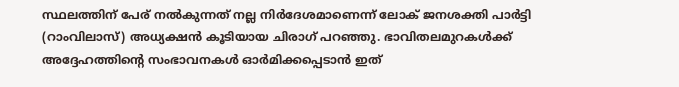സ്ഥലത്തിന് പേര് നൽകുന്നത് നല്ല നിർദേശമാണെന്ന് ലോക് ജനശക്തി പാർട്ടി (റാംവിലാസ്) അധ്യക്ഷൻ കൂടിയായ ചിരാഗ് പറഞ്ഞു. ഭാവിതലമുറകൾക്ക് അദ്ദേഹത്തിന്റെ സംഭാവനകൾ ഓർമിക്കപ്പെടാൻ ഇത്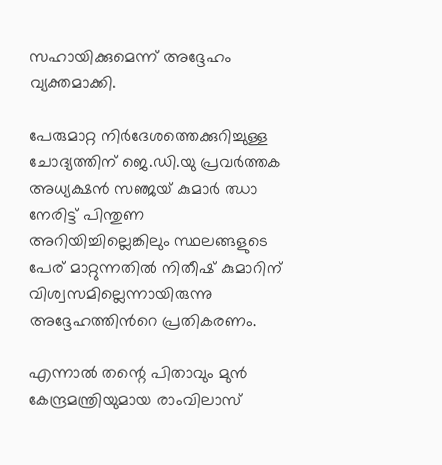സഹായിക്കുമെന്ന് അദ്ദേഹം വ്യക്തമാക്കി.

പേരുമാറ്റ നിർദേശത്തെക്കുറിച്ചുള്ള ചോദ്യത്തിന് ജെ.ഡി.യു പ്രവർത്തക അധ്യക്ഷൻ സഞ്ജയ് കുമാർ ഝാ നേരിട്ട് പിന്തുണ അറിയിച്ചില്ലെങ്കിലും സ്ഥലങ്ങളുടെ പേര് മാറ്റുന്നതിൽ നിതീഷ് കുമാറിന് വിശ്വസമില്ലെന്നായിരുന്നു അദ്ദേഹത്തിന്‍റെ പ്രതികരണം.

എന്നാൽ തന്റെ പിതാവും മുൻ കേന്ദ്രമന്ത്രിയുമായ രാംവിലാസ്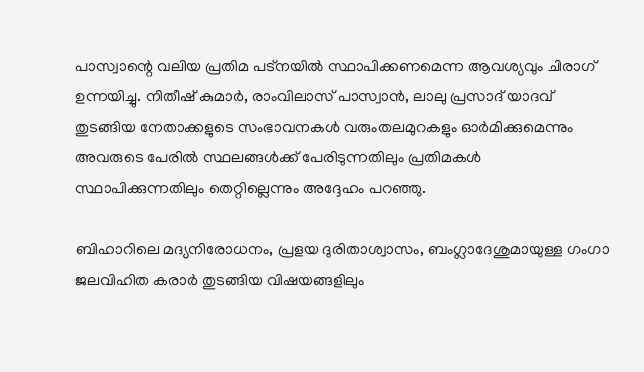പാസ്വാന്റെ വലിയ പ്രതിമ പട്നയിൽ സ്ഥാപിക്കണമെന്ന ആവശ്യവും ചിരാഗ് ഉന്നയിച്ചു. നിതീഷ് കുമാർ, രാംവിലാസ് പാസ്വാൻ, ലാലു പ്രസാദ് യാദവ് തുടങ്ങിയ നേതാക്കളുടെ സംഭാവനകൾ വരുംതലമുറകളും ഓർമിക്കുമെന്നും അവരുടെ പേരിൽ സ്ഥലങ്ങൾക്ക് പേരിടുന്നതിലും പ്രതിമകൾ സ്ഥാപിക്കുന്നതിലും തെറ്റില്ലെന്നും അദ്ദേഹം പറഞ്ഞു.

ബിഹാറിലെ മദ്യനിരോധനം, പ്രളയ ദുരിതാശ്വാസം, ബംഗ്ലാദേശുമായുള്ള ഗംഗാ ജലവിഹിത കരാർ തുടങ്ങിയ വിഷയങ്ങളിലും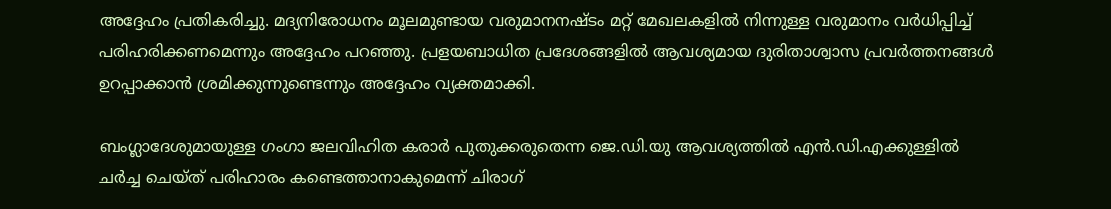അദ്ദേഹം പ്രതികരിച്ചു. മദ്യനിരോധനം മൂലമുണ്ടായ വരുമാനനഷ്ടം മറ്റ് മേഖലകളിൽ നിന്നുള്ള വരുമാനം വർധിപ്പിച്ച് പരിഹരിക്കണമെന്നും അദ്ദേഹം പറഞ്ഞു. പ്രളയബാധിത പ്രദേശങ്ങളിൽ ആവശ്യമായ ദുരിതാശ്വാസ പ്രവർത്തനങ്ങൾ ഉറപ്പാക്കാൻ ശ്രമിക്കുന്നുണ്ടെന്നും അദ്ദേഹം വ്യക്തമാക്കി.

ബംഗ്ലാദേശുമായുള്ള ഗംഗാ ജലവിഹിത കരാർ പുതുക്കരുതെന്ന ജെ.ഡി.യു ആവശ്യത്തിൽ എൻ.ഡി.എക്കുള്ളിൽ ചർച്ച ചെയ്ത് പരിഹാരം കണ്ടെത്താനാകുമെന്ന് ചിരാഗ്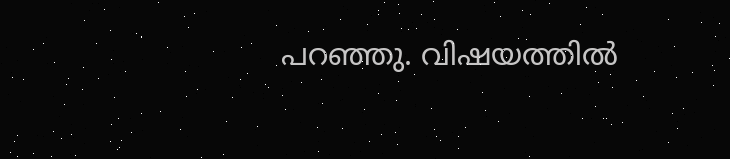പറഞ്ഞു. വിഷയത്തിൽ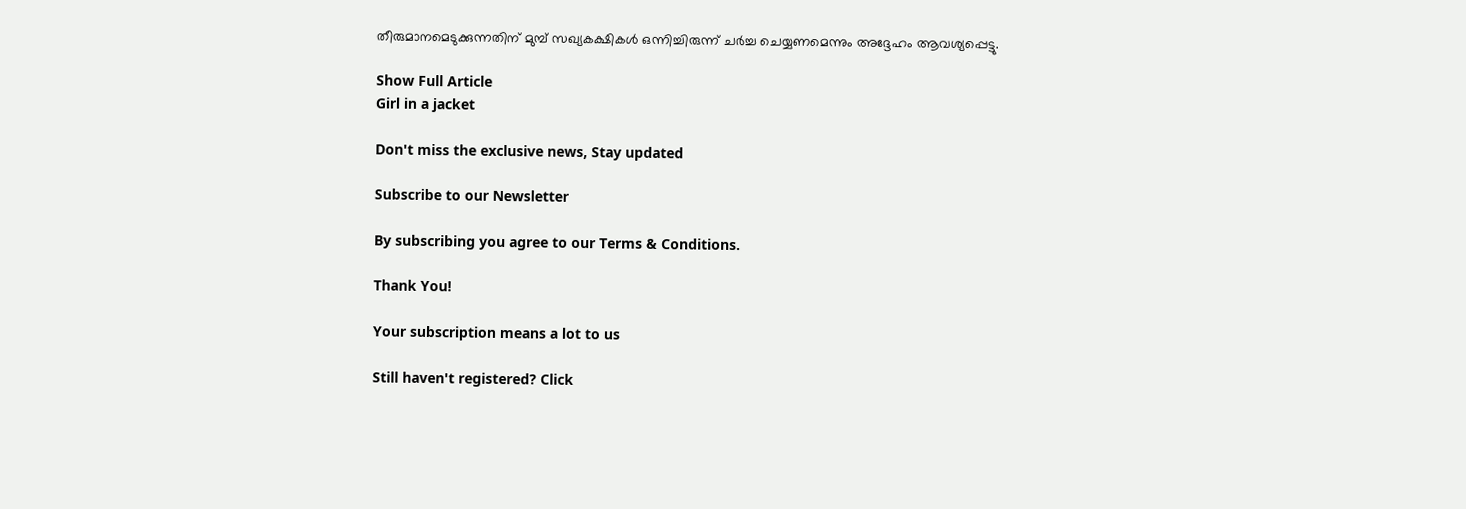തീരുമാനമെടുക്കുന്നതിന് മുമ്പ് സഖ്യകക്ഷികൾ ഒന്നിച്ചിരുന്ന് ചർച്ച ചെയ്യണമെന്നും അദ്ദേഹം ആവശ്യപ്പെട്ടു.

Show Full Article
Girl in a jacket

Don't miss the exclusive news, Stay updated

Subscribe to our Newsletter

By subscribing you agree to our Terms & Conditions.

Thank You!

Your subscription means a lot to us

Still haven't registered? Click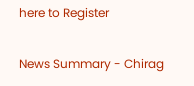here to Register

News Summary - Chirag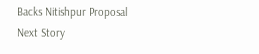Backs Nitishpur Proposal
Next Story